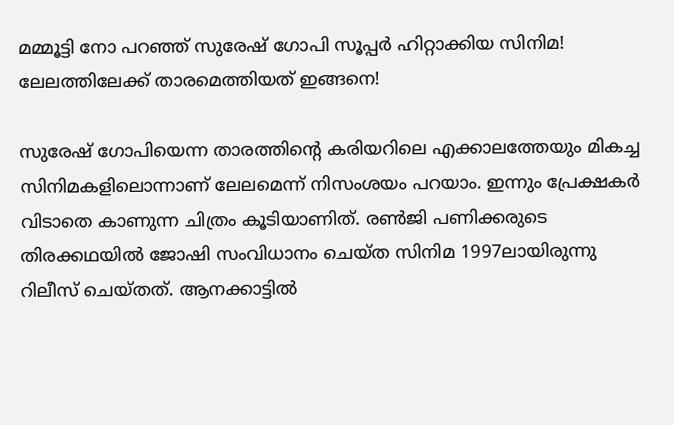മമ്മൂട്ടി നോ പറഞ്ഞ് സുരേഷ് ഗോപി സൂപ്പര്‍ ഹിറ്റാക്കിയ സിനിമ! ലേലത്തിലേക്ക് താരമെത്തിയത് ഇങ്ങനെ!

സുരേഷ് ഗോപിയെന്ന താരത്തിന്റെ കരിയറിലെ എക്കാലത്തേയും മികച്ച സിനിമകളിലൊന്നാണ് ലേലമെന്ന് നിസംശയം പറയാം. ഇന്നും പ്രേക്ഷകര്‍ വിടാതെ കാണുന്ന ചിത്രം കൂടിയാണിത്. രണ്‍ജി പണിക്കരുടെ തിരക്കഥയില്‍ ജോഷി സംവിധാനം ചെയ്ത സിനിമ 1997ലായിരുന്നു റിലീസ് ചെയ്തത്. ആനക്കാട്ടില്‍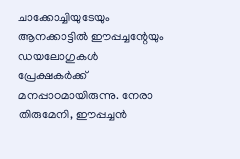ചാക്കോച്ചിയുടേയും ആനക്കാട്ടില്‍ ഈപ്പച്ചന്റേയും ഡയലോഗുകള്‍ പ്രേക്ഷകര്‍ക്ക് മനപ്പാഠമായിരുന്നു. നേരാ തിരുമേനി, ഈപ്പച്ചന്‍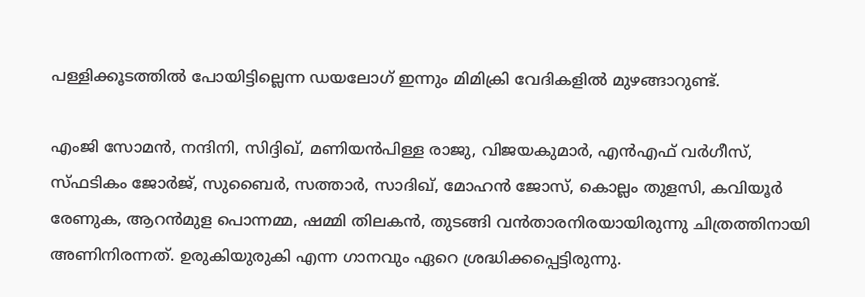പള്ളിക്കൂടത്തില്‍ പോയിട്ടില്ലെന്ന ഡയലോഗ് ഇന്നും മിമിക്രി വേദികളില്‍ മുഴങ്ങാറുണ്ട്.

എംജി സോമന്‍, നന്ദിനി, സിദ്ദിഖ്, മണിയന്‍പിള്ള രാജു, വിജയകുമാര്‍, എന്‍എഫ് വര്‍ഗീസ്, സ്ഫടികം ജോര്‍ജ്, സുബൈര്‍, സത്താര്‍, സാദിഖ്, മോഹന്‍ ജോസ്, കൊല്ലം തുളസി, കവിയൂര്‍ രേണുക, ആറന്‍മുള പൊന്നമ്മ, ഷമ്മി തിലകന്‍, തുടങ്ങി വന്‍താരനിരയായിരുന്നു ചിത്രത്തിനായി അണിനിരന്നത്. ഉരുകിയുരുകി എന്ന ഗാനവും ഏറെ ശ്രദ്ധിക്കപ്പെട്ടിരുന്നു.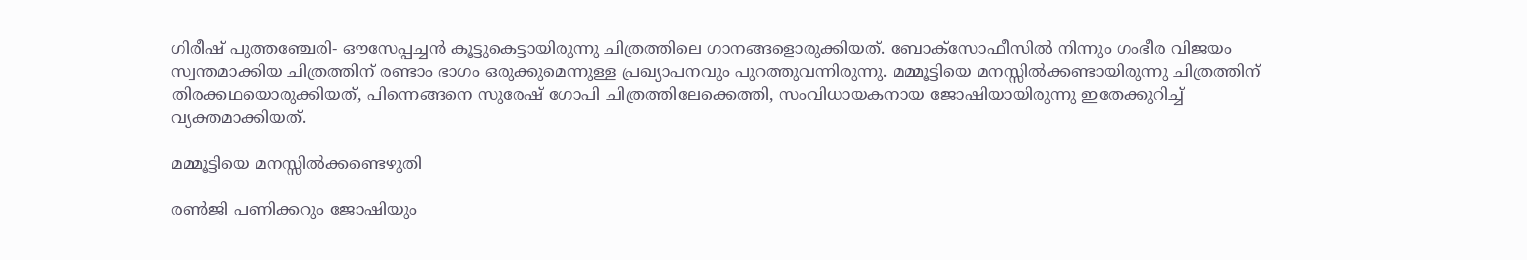ഗിരീഷ് പുത്തഞ്ചേരി- ഔസേപ്പച്ചന്‍ കൂട്ടുകെട്ടായിരുന്നു ചിത്രത്തിലെ ഗാനങ്ങളൊരുക്കിയത്. ബോക്‌സോഫീസില്‍ നിന്നും ഗംഭീര വിജയം സ്വന്തമാക്കിയ ചിത്രത്തിന് രണ്ടാം ഭാഗം ഒരുക്കുമെന്നുള്ള പ്രഖ്യാപനവും പുറത്തുവന്നിരുന്നു. മമ്മൂട്ടിയെ മനസ്സില്‍ക്കണ്ടായിരുന്നു ചിത്രത്തിന് തിരക്കഥയൊരുക്കിയത്, പിന്നെങ്ങനെ സുരേഷ് ഗോപി ചിത്രത്തിലേക്കെത്തി, സംവിധായകനായ ജോഷിയായിരുന്നു ഇതേക്കുറിച്ച് വ്യക്തമാക്കിയത്.

മമ്മൂട്ടിയെ മനസ്സില്‍ക്കണ്ടെഴുതി

രണ്‍ജി പണിക്കറും ജോഷിയും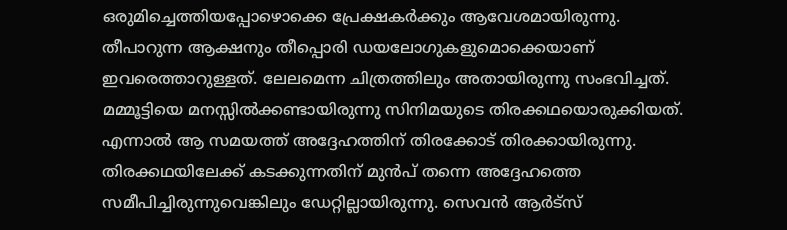ഒരുമിച്ചെത്തിയപ്പോഴൊക്കെ പ്രേക്ഷകര്‍ക്കും ആവേശമായിരുന്നു. തീപാറുന്ന ആക്ഷനും തീപ്പൊരി ഡയലോഗുകളുമൊക്കെയാണ് ഇവരെത്താറുള്ളത്. ലേലമെന്ന ചിത്രത്തിലും അതായിരുന്നു സംഭവിച്ചത്. മമ്മൂട്ടിയെ മനസ്സില്‍ക്കണ്ടായിരുന്നു സിനിമയുടെ തിരക്കഥയൊരുക്കിയത്. എന്നാല്‍ ആ സമയത്ത് അദ്ദേഹത്തിന് തിരക്കോട് തിരക്കായിരുന്നു. തിരക്കഥയിലേക്ക് കടക്കുന്നതിന് മുന്‍പ് തന്നെ അദ്ദേഹത്തെ സമീപിച്ചിരുന്നുവെങ്കിലും ഡേറ്റില്ലായിരുന്നു. സെവന്‍ ആര്‍ട്‌സ്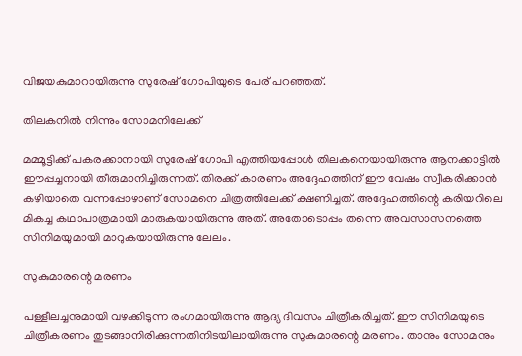വിജയകുമാറായിരുന്നു സുരേഷ് ഗോപിയുടെ പേര് പറഞ്ഞത്.

തിലകനില്‍ നിന്നും സോമനിലേക്ക്

മമ്മൂട്ടിക്ക് പകരക്കാനായി സുരേഷ് ഗോപി എത്തിയപ്പോള്‍ തിലകനെയായിരുന്നു ആനക്കാട്ടില്‍ ഈപ്പച്ചനായി തീരുമാനിച്ചിരുന്നത്. തിരക്ക് കാരണം അദ്ദേഹത്തിന് ഈ വേഷം സ്വീകരിക്കാന്‍ കഴിയാതെ വന്നപ്പോഴാണ് സോമനെ ചിത്രത്തിലേക്ക് ക്ഷണിച്ചത്. അദ്ദേഹത്തിന്റെ കരിയറിലെ മികച്ച കഥാപാത്രമായി മാരുകയായിരുന്നു അത്. അതോടൊപ്പം തന്നെ അവസാസനത്തെ സിനിമയുമായി മാറുകയായിരുന്നു ലേലം.

സുകുമാരന്റെ മരണം

പള്ളീലച്ചനുമായി വഴക്കിടുന്ന രംഗമായിരുന്നു ആദ്യ ദിവസം ചിത്രീകരിച്ചത്. ഈ സിനിമയുടെ ചിത്രീകരണം തുടങ്ങാനിരിക്കുന്നതിനിടയിലായിരുന്നു സുകുമാരന്റെ മരണം. താനും സോമനും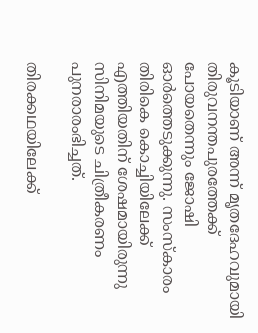കൂടിയാണ് അന്ന് മൃതദേഹവുമായി തിരുവനന്തപുരത്തേക്ക് പോയതെന്നും ജോഷി ഓര്‍ത്തെടുക്കുന്നു. സംസ്‌കാരം തിരികെ കൊച്ചിയിലേക്ക് എത്തിയതിന് ശേഷമായിരുന്നു സിനിമയുടെ ചിത്രീകരണം പുനരാരംഭിച്ചത്.

തിരക്കഥയിലേക്ക്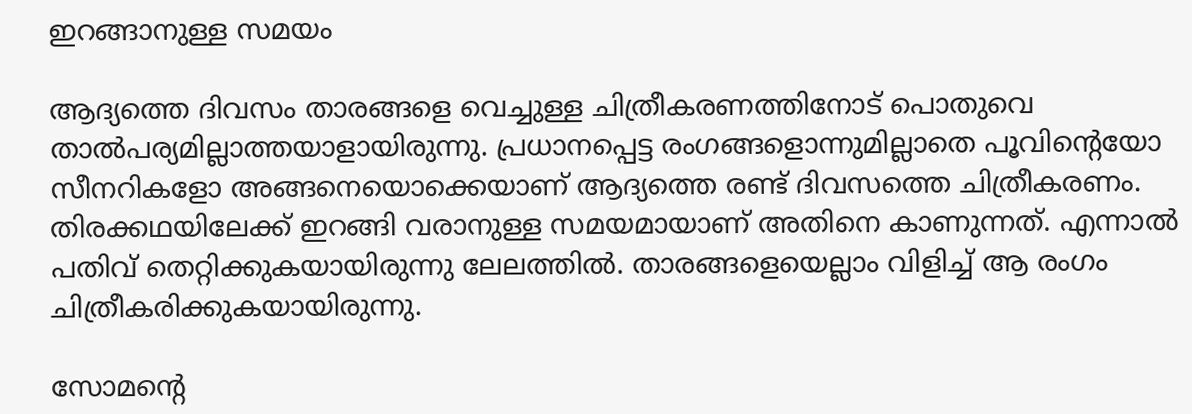ഇറങ്ങാനുള്ള സമയം

ആദ്യത്തെ ദിവസം താരങ്ങളെ വെച്ചുള്ള ചിത്രീകരണത്തിനോട് പൊതുവെ താല്‍പര്യമില്ലാത്തയാളായിരുന്നു. പ്രധാനപ്പെട്ട രംഗങ്ങളൊന്നുമില്ലാതെ പൂവിന്റെയോ സീനറികളോ അങ്ങനെയൊക്കെയാണ് ആദ്യത്തെ രണ്ട് ദിവസത്തെ ചിത്രീകരണം. തിരക്കഥയിലേക്ക് ഇറങ്ങി വരാനുള്ള സമയമായാണ് അതിനെ കാണുന്നത്. എന്നാല്‍ പതിവ് തെറ്റിക്കുകയായിരുന്നു ലേലത്തില്‍. താരങ്ങളെയെല്ലാം വിളിച്ച് ആ രംഗം ചിത്രീകരിക്കുകയായിരുന്നു.

സോമന്റെ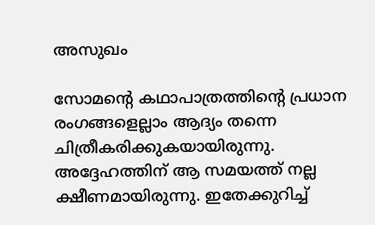അസുഖം

സോമന്റെ കഥാപാത്രത്തിന്റെ പ്രധാന രംഗങ്ങളെല്ലാം ആദ്യം തന്നെ ചിത്രീകരിക്കുകയായിരുന്നു. അദ്ദേഹത്തിന് ആ സമയത്ത് നല്ല ക്ഷീണമായിരുന്നു. ഇതേക്കുറിച്ച്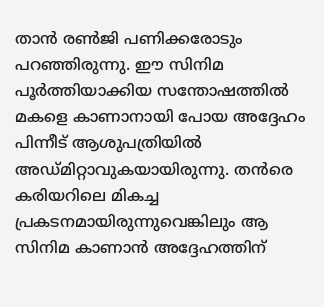താന്‍ രണ്‍ജി പണിക്കരോടും പറഞ്ഞിരുന്നു. ഈ സിനിമ പൂര്‍ത്തിയാക്കിയ സന്തോഷത്തില്‍ മകളെ കാണാനായി പോയ അദ്ദേഹം പിന്നീട് ആശുപത്രിയില്‍ അഡ്മിറ്റാവുകയായിരുന്നു. തന്‍രെ കരിയറിലെ മികച്ച പ്രകടനമായിരുന്നുവെങ്കിലും ആ സിനിമ കാണാന്‍ അദ്ദേഹത്തിന്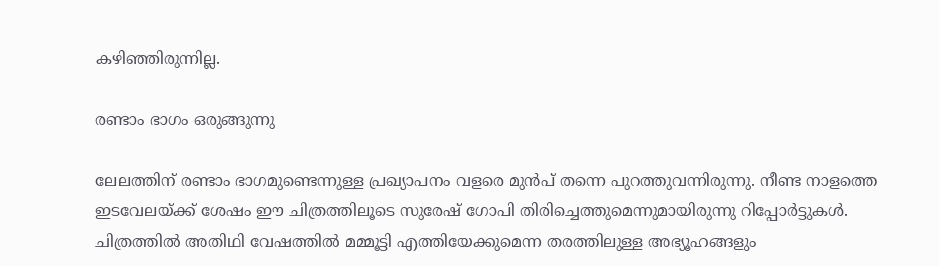കഴിഞ്ഞിരുന്നില്ല.

രണ്ടാം ഭാഗം ഒരുങ്ങുന്നു

ലേലത്തിന് രണ്ടാം ഭാഗമുണ്ടെന്നുള്ള പ്രഖ്യാപനം വളരെ മുന്‍പ് തന്നെ പുറത്തുവന്നിരുന്നു. നീണ്ട നാളത്തെ ഇടവേലയ്ക്ക് ശേഷം ഈ ചിത്രത്തിലൂടെ സുരേഷ് ഗോപി തിരിച്ചെത്തുമെന്നുമായിരുന്നു റിപ്പോര്‍ട്ടുകള്‍. ചിത്രത്തില്‍ അതിഥി വേഷത്തില്‍ മമ്മൂട്ടി എത്തിയേക്കുമെന്ന തരത്തിലുള്ള അഭ്യൂഹങ്ങളും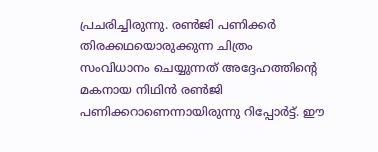പ്രചരിച്ചിരുന്നു. രണ്‍ജി പണിക്കര്‍ തിരക്കഥയൊരുക്കുന്ന ചിത്രം സംവിധാനം ചെയ്യുന്നത് അദ്ദേഹത്തിന്റെ മകനായ നിഥിന്‍ രണ്‍ജി പണിക്കറാണെന്നായിരുന്നു റിപ്പോര്‍ട്ട്. ഈ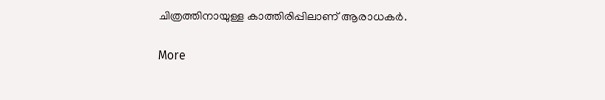ചിത്രത്തിനായുള്ള കാത്തിരിപ്പിലാണ് ആരാധകര്‍.

More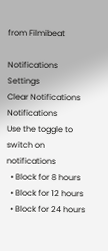from Filmibeat

Notifications
Settings
Clear Notifications
Notifications
Use the toggle to switch on notifications
  • Block for 8 hours
  • Block for 12 hours
  • Block for 24 hours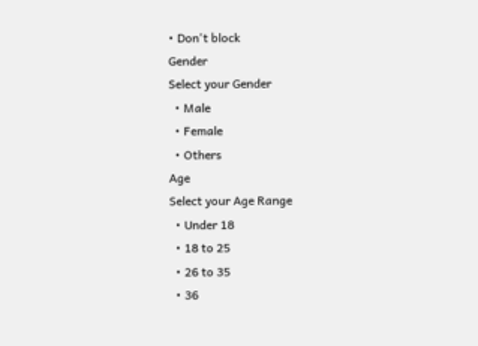• Don't block
Gender
Select your Gender
  • Male
  • Female
  • Others
Age
Select your Age Range
  • Under 18
  • 18 to 25
  • 26 to 35
  • 36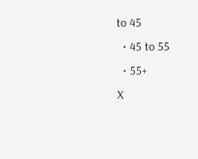to 45
  • 45 to 55
  • 55+
X